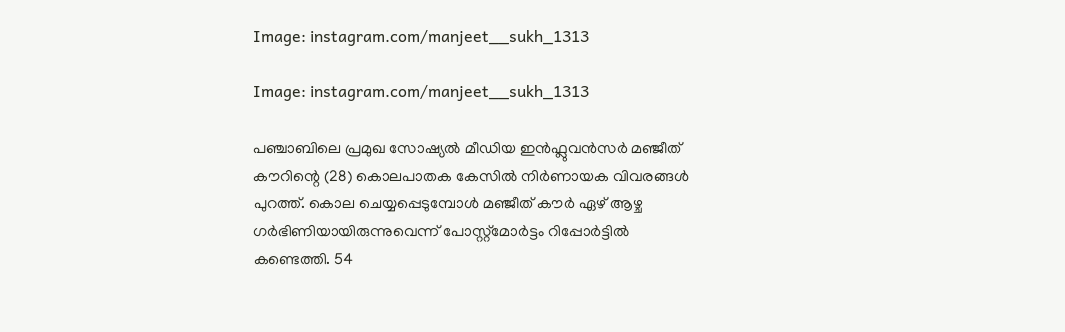Image: instagram.com/manjeet__sukh_1313

Image: instagram.com/manjeet__sukh_1313

പഞ്ചാബിലെ പ്രമുഖ സോഷ്യൽ മീഡിയ ഇൻഫ്ലുവൻസര്‍ മഞ്ജീത് കൗറിന്റെ (28) കൊലപാതക കേസിൽ നിർണായക വിവരങ്ങൾ പുറത്ത്. കൊല ചെയ്യപ്പെടുമ്പോൾ മഞ്ജീത് കൗർ ഏഴ് ആഴ്ച ഗർഭിണിയായിരുന്നുവെന്ന് പോസ്റ്റ്‌മോർട്ടം റിപ്പോർട്ടിൽ കണ്ടെത്തി. 54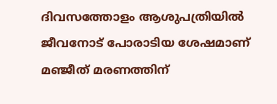ദിവസത്തോളം ആശുപത്രിയിൽ ജീവനോട് പോരാടിയ ശേഷമാണ് മഞ്ജീത് മരണത്തിന്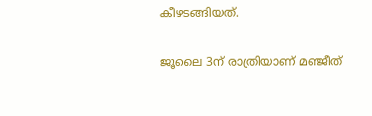കീഴടങ്ങിയത്.

ജൂലൈ 3ന് രാത്രിയാണ് മഞ്ജീത്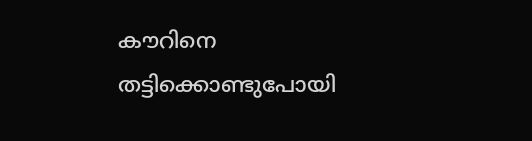കൗറിനെ തട്ടിക്കൊണ്ടുപോയി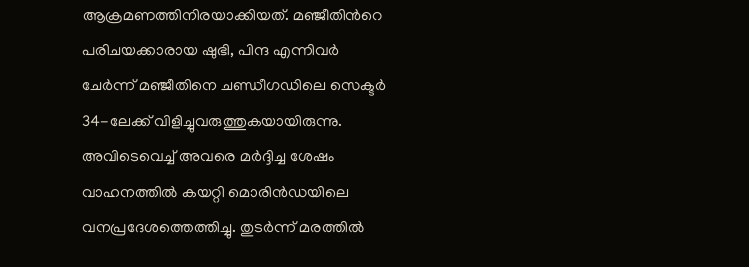ആക്രമണത്തിനിരയാക്കിയത്. മഞ്ജീതിന്‍റെ പരിചയക്കാരായ ഷുഭി, പിന്ദ എന്നിവർ ചേർന്ന് മഞ്ജീതിനെ ചണ്ഡീഗഡിലെ സെക്ടർ 34-ലേക്ക് വിളിച്ചുവരുത്തുകയായിരുന്നു. അവിടെവെച്ച് അവരെ മർദ്ദിച്ച ശേഷം വാഹനത്തിൽ കയറ്റി മൊരിൻഡയിലെ വനപ്രദേശത്തെത്തിച്ചു. തുടർന്ന് മരത്തിൽ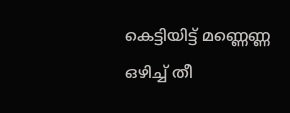കെട്ടിയിട്ട് മണ്ണെണ്ണ ഒഴിച്ച് തീ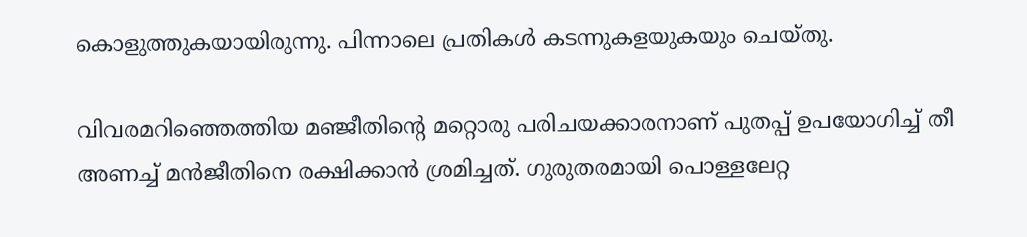കൊളുത്തുകയായിരുന്നു. പിന്നാലെ പ്രതികൾ കടന്നുകളയുകയും ചെയ്തു.

വിവരമറിഞ്ഞെത്തിയ മഞ്ജീതിന്‍റെ മറ്റൊരു പരിചയക്കാരനാണ് പുതപ്പ് ഉപയോഗിച്ച് തീ അണച്ച് മൻജീതിനെ രക്ഷിക്കാൻ ശ്രമിച്ചത്. ഗുരുതരമായി പൊള്ളലേറ്റ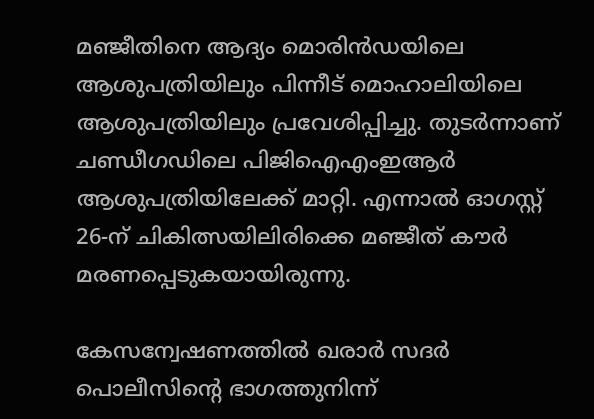മഞ്ജീതിനെ ആദ്യം മൊരിൻഡയിലെ ആശുപത്രിയിലും പിന്നീട് മൊഹാലിയിലെ ആശുപത്രിയിലും പ്രവേശിപ്പിച്ചു. തുടർന്നാണ് ചണ്ഡീഗഡിലെ പിജിഐഎംഇആർ ആശുപത്രിയിലേക്ക് മാറ്റി. എന്നാൽ ഓഗസ്റ്റ് 26-ന് ചികിത്സയിലിരിക്കെ മഞ്ജീത് കൗർ മരണപ്പെടുകയായിരുന്നു.

കേസന്വേഷണത്തിൽ ഖരാർ സദർ പൊലീസിന്റെ ഭാഗത്തുനിന്ന്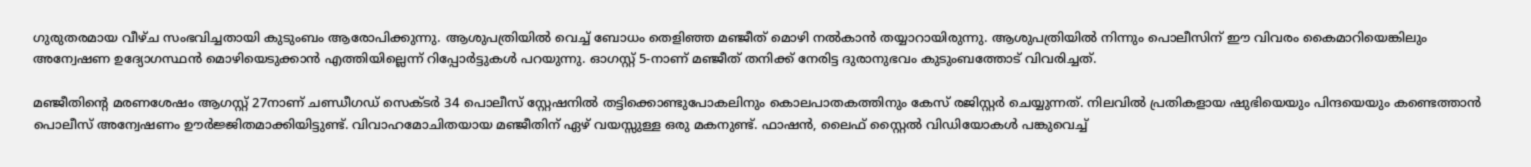ഗുരുതരമായ വീഴ്ച സംഭവിച്ചതായി കുടുംബം ആരോപിക്കുന്നു. ആശുപത്രിയിൽ വെച്ച് ബോധം തെളിഞ്ഞ മഞ്ജീത് മൊഴി നൽകാൻ തയ്യാറായിരുന്നു. ആശുപത്രിയില്‍ നിന്നും പൊലീസിന് ഈ വിവരം കൈമാറിയെങ്കിലും അന്വേഷണ ഉദ്യോഗസ്ഥൻ മൊഴിയെടുക്കാൻ എത്തിയില്ലെന്ന് റിപ്പോർട്ടുകൾ പറയുന്നു. ഓഗസ്റ്റ് 5-നാണ് മഞ്ജീത് തനിക്ക് നേരിട്ട ദുരാനുഭവം കുടുംബത്തോട് വിവരിച്ചത്.

മഞ്ജീതിന്‍റെ മരണശേഷം ആഗസ്റ്റ് 27നാണ് ചണ്ഡീഗഡ് സെക്ടർ 34 പൊലീസ് സ്റ്റേഷനിൽ തട്ടിക്കൊണ്ടുപോകലിനും കൊലപാതകത്തിനും കേസ് രജിസ്റ്റര്‍ ചെയ്യുന്നത്. നിലവിൽ പ്രതികളായ ഷുഭിയെയും പിന്ദയെയും കണ്ടെത്താൻ പൊലീസ് അന്വേഷണം ഊർജ്ജിതമാക്കിയിട്ടുണ്ട്. വിവാഹമോചിതയായ മഞ്ജീതിന് ഏഴ് വയസ്സുള്ള ഒരു മകനുണ്ട്. ഫാഷൻ, ലൈഫ് സ്റ്റൈൽ വിഡിയോകൾ പങ്കുവെച്ച്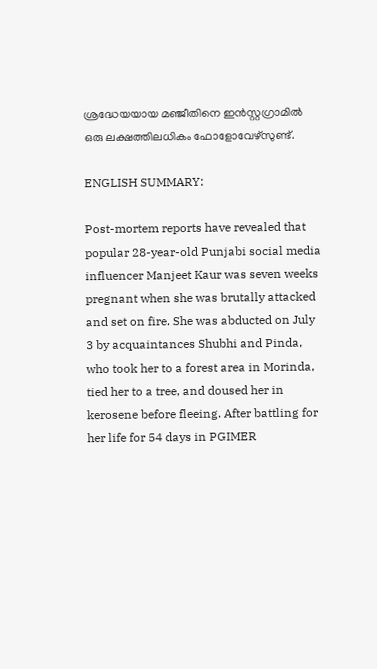ശ്രദ്ധേയയായ മഞ്ജീതിനെ ഇന്‍സ്റ്റഗ്രാമില്‍ ഒരു ലക്ഷത്തിലധികം ഫോളോവേഴ്സുണ്ട്.

ENGLISH SUMMARY:

Post-mortem reports have revealed that popular 28-year-old Punjabi social media influencer Manjeet Kaur was seven weeks pregnant when she was brutally attacked and set on fire. She was abducted on July 3 by acquaintances Shubhi and Pinda, who took her to a forest area in Morinda, tied her to a tree, and doused her in kerosene before fleeing. After battling for her life for 54 days in PGIMER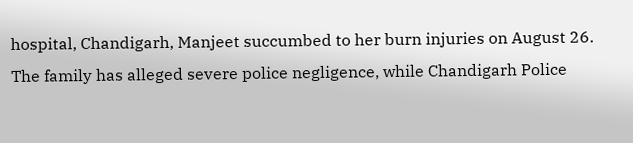hospital, Chandigarh, Manjeet succumbed to her burn injuries on August 26. The family has alleged severe police negligence, while Chandigarh Police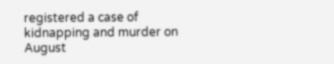registered a case of kidnapping and murder on August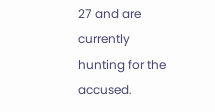27 and are currently hunting for the accused.